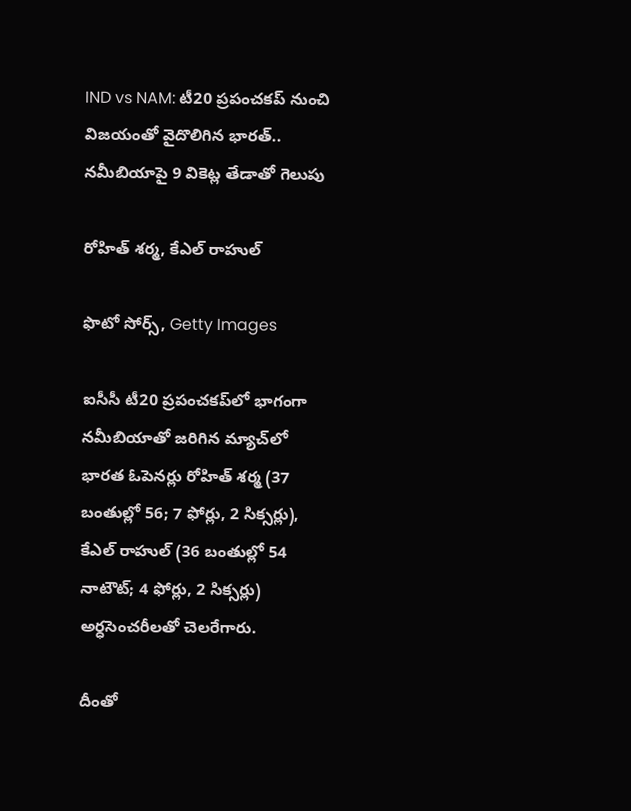IND vs NAM: టీ20 ప్రపంచకప్‌ నుంచి విజయంతో వైదొలిగిన భారత్.. నమీబియాపై 9 వికెట్ల తేడాతో గెలుపు

రోహిత్ శర్మ, కేఎల్ రాహుల్

ఫొటో సోర్స్, Getty Images

ఐసీసీ టీ20 ప్రపంచకప్‌లో భాగంగా నమీబియాతో జరిగిన మ్యాచ్‌లో భారత ఓపెనర్లు రోహిత్ శర్మ (37 బంతుల్లో 56; 7 ఫోర్లు, 2 సిక్సర్లు), కేఎల్ రాహుల్ (36 బంతుల్లో 54 నాటౌట్; 4 ఫోర్లు, 2 సిక్సర్లు) అర్ధసెంచరీలతో చెలరేగారు.

దీంతో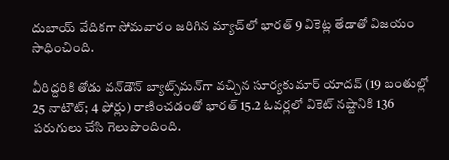దుబాయ్ వేదికగా సోమవారం జరిగిన మ్యాచ్‌లో భారత్ 9 వికెట్ల తేడాతో విజయం సాధించింది.

వీరిద్దరికి తోడు వన్‌డౌన్ బ్యాట్స్‌మన్‌గా వచ్చిన సూర్యకుమార్ యాదవ్ (19 బంతుల్లో 25 నాటౌట్; 4 ఫోర్లు) రాణించడంతో భారత్ 15.2 ఓవర్లలో వికెట్ నష్టానికి 136 పరుగులు చేసి గెలుపొందింది.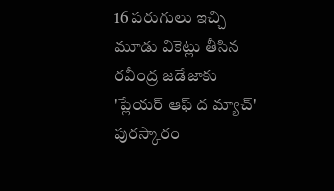16 పరుగులు ఇచ్చి మూడు వికెట్లు తీసిన రవీంద్ర జడేజాకు 'ప్లేయర్ ఆఫ్ ద మ్యాచ్' పురస్కారం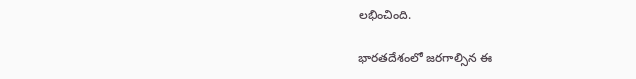లభించింది.

భారతదేశంలో జరగాల్సిన ఈ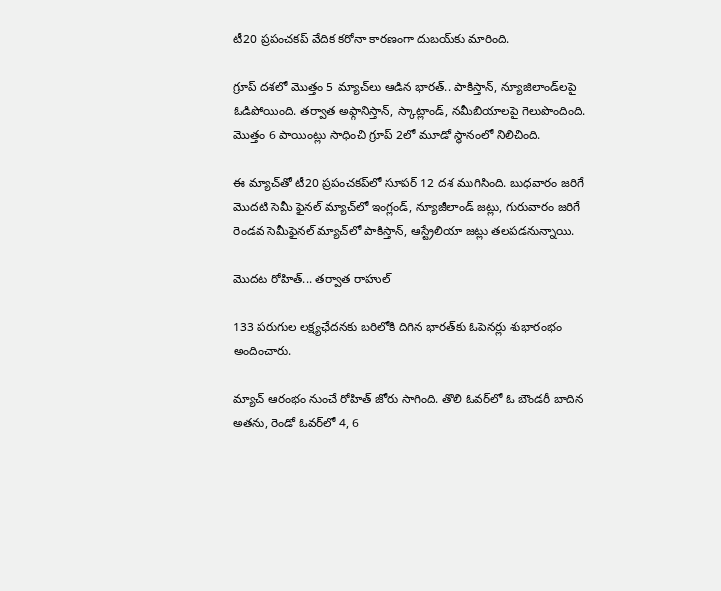టీ20 ప్రపంచకప్ వేదిక కరోనా కారణంగా దుబయ్‌కు మారింది.

గ్రూప్ దశలో మొత్తం 5 మ్యాచ్‌లు ఆడిన భారత్.. పాకిస్తాన్, న్యూజిలాండ్‌లపై ఓడిపోయింది. తర్వాత అఫ్గానిస్తాన్, స్కాట్లాండ్, నమీబియాలపై గెలుపొందింది. మొత్తం 6 పాయింట్లు సాధించి గ్రూప్ 2లో మూడో స్థానంలో నిలిచింది.

ఈ మ్యాచ్‌తో టీ20 ప్రపంచకప్‌లో సూపర్ 12 దశ ముగిసింది. బుధవారం జరిగే మొదటి సెమీ ఫైనల్ మ్యాచ్‌లో ఇంగ్లండ్, న్యూజీలాండ్ జట్లు, గురువారం జరిగే రెండవ సెమీఫైనల్ మ్యాచ్‌లో పాకిస్తాన్, ఆస్ట్రేలియా జట్లు తలపడనున్నాయి.

మొదట రోహిత్... తర్వాత రాహుల్

133 పరుగుల లక్ష్యఛేదనకు బరిలోకి దిగిన భారత్‌కు ఓపెనర్లు శుభారంభం అందించారు.

మ్యాచ్ ఆరంభం నుంచే రోహిత్ జోరు సాగింది. తొలి ఓవర్‌లో ఓ బౌండరీ బాదిన అతను, రెండో ఓవర్‌లో 4, 6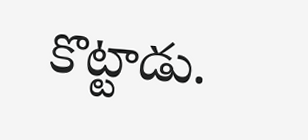కొట్టాడు.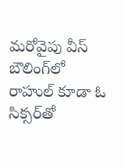మరోవైపు వీస్ బౌలింగ్‌లో రాహుల్ కూడా ఓ సిక్సర్‌తో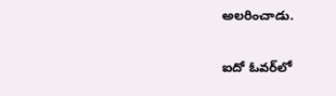అలరించాడు.

ఐదో ఓవర్‌లో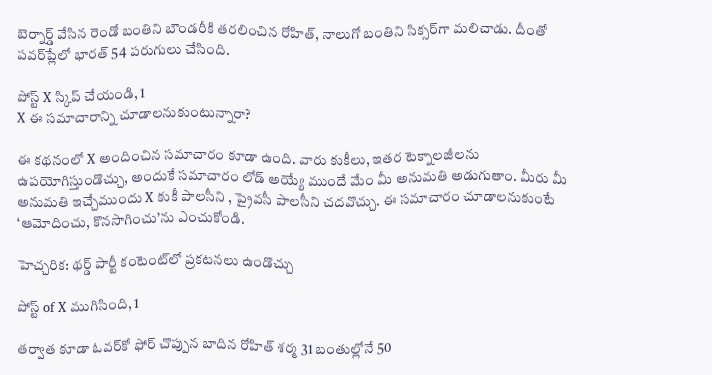బెర్నార్డ్ వేసిన రెండో బంతిని బౌండరీకి తరలించిన రోహిత్, నాలుగో బంతిని సిక్సర్‌గా మలిచాడు. దీంతో పవర్‌ప్లేలో భారత్ 54 పరుగులు చేసింది.

పోస్ట్‌ X స్కిప్ చేయండి, 1
X ఈ సమాచారాన్ని చూడాలనుకుంటున్నారా?

ఈ కథనంలో X అందించిన సమాచారం కూడా ఉంది. వారు కుకీలు, ఇతర టెక్నాలజీలను ఉపయోగిస్తుండొచ్చు, అందుకే సమాచారం లోడ్ అయ్యే ముందే మేం మీ అనుమతి అడుగుతాం. మీరు మీ అనుమతి ఇచ్చేముందు X కుకీ పాలసీని , ప్రైవసీ పాలసీని చదవొచ్చు. ఈ సమాచారం చూడాలనుకుంటే ‘ఆమోదించు, కొనసాగించు’ను ఎంచుకోండి.

హెచ్చరిక: థర్డ్ పార్టీ కంటెంట్‌లో ప్రకటనలు ఉండొచ్చు

పోస్ట్ of X ముగిసింది, 1

తర్వాత కూడా ఓవర్‌కో ఫోర్ చొప్పున బాదిన రోహిత్ శర్మ 31 బంతుల్లోనే 50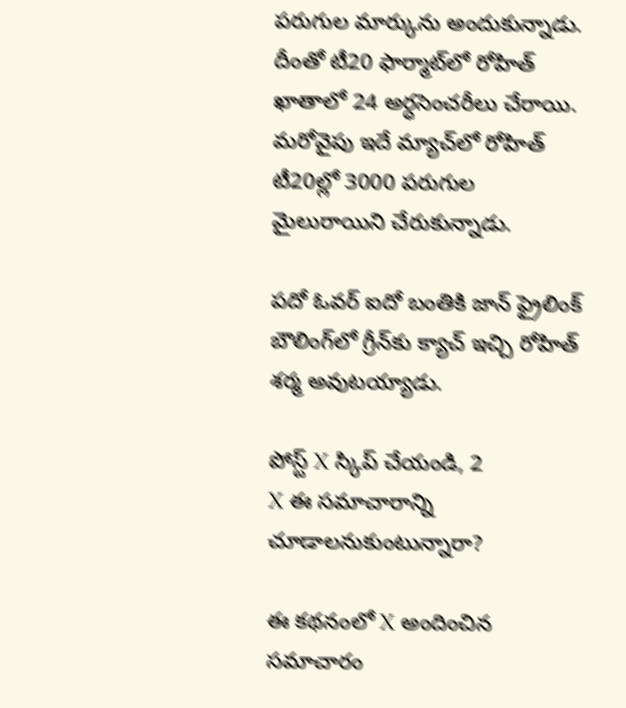పరుగుల మార్కును అందుకున్నాడు. దీంతో టీ20 ఫార్మాట్‌లో రోహిత్ ఖాతాలో 24 అర్ధసెంచరీలు చేరాయి. మరోవైపు ఇదే మ్యాచ్‌లో రోహిత్ టీ20ల్లో 3000 పరుగుల మైలురాయిని చేరుకున్నాడు.

పదో ఓవర్ ఐదో బంతికి జాన్ ఫ్రైలింక్ బౌలింగ్‌లో గ్రీన్‌కు క్యాచ్ ఇచ్చి రోహిత్ శర్మ అవుటయ్యాడు.

పోస్ట్‌ X స్కిప్ చేయండి, 2
X ఈ సమాచారాన్ని చూడాలనుకుంటున్నారా?

ఈ కథనంలో X అందించిన సమాచారం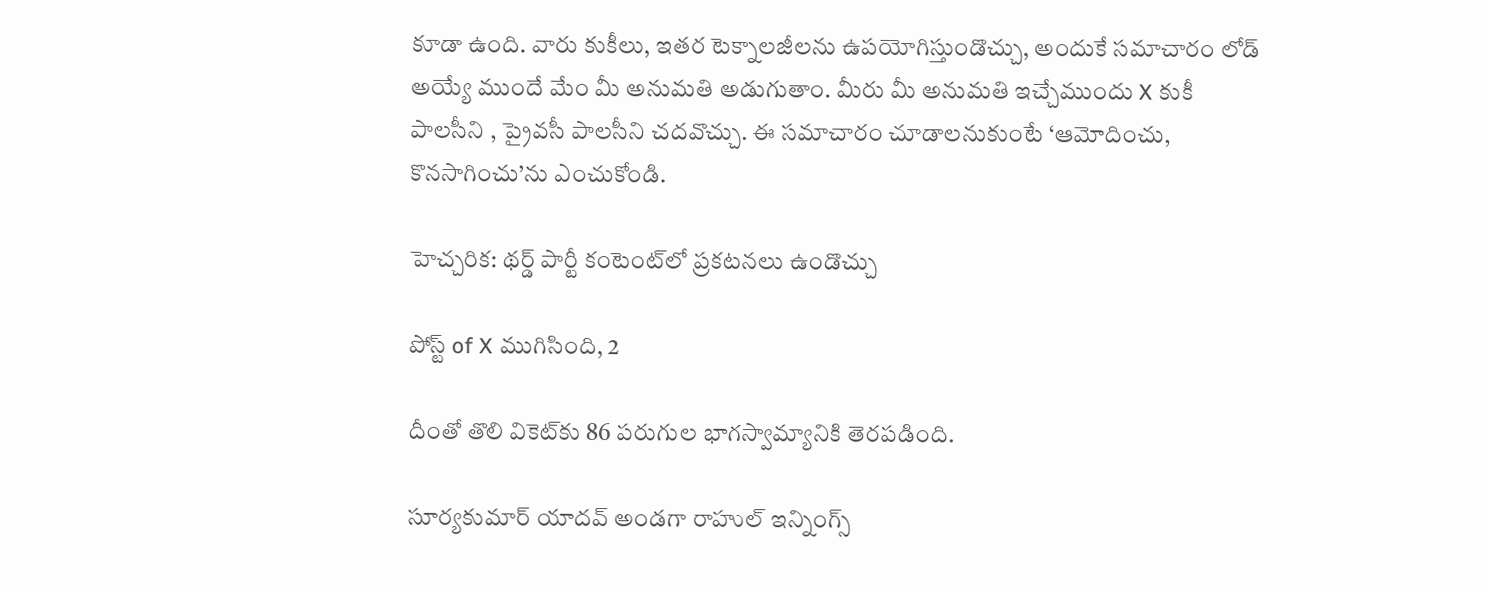కూడా ఉంది. వారు కుకీలు, ఇతర టెక్నాలజీలను ఉపయోగిస్తుండొచ్చు, అందుకే సమాచారం లోడ్ అయ్యే ముందే మేం మీ అనుమతి అడుగుతాం. మీరు మీ అనుమతి ఇచ్చేముందు X కుకీ పాలసీని , ప్రైవసీ పాలసీని చదవొచ్చు. ఈ సమాచారం చూడాలనుకుంటే ‘ఆమోదించు, కొనసాగించు’ను ఎంచుకోండి.

హెచ్చరిక: థర్డ్ పార్టీ కంటెంట్‌లో ప్రకటనలు ఉండొచ్చు

పోస్ట్ of X ముగిసింది, 2

దీంతో తొలి వికెట్‌కు 86 పరుగుల భాగస్వామ్యానికి తెరపడింది.

సూర్యకుమార్ యాదవ్ అండగా రాహుల్ ఇన్నింగ్స్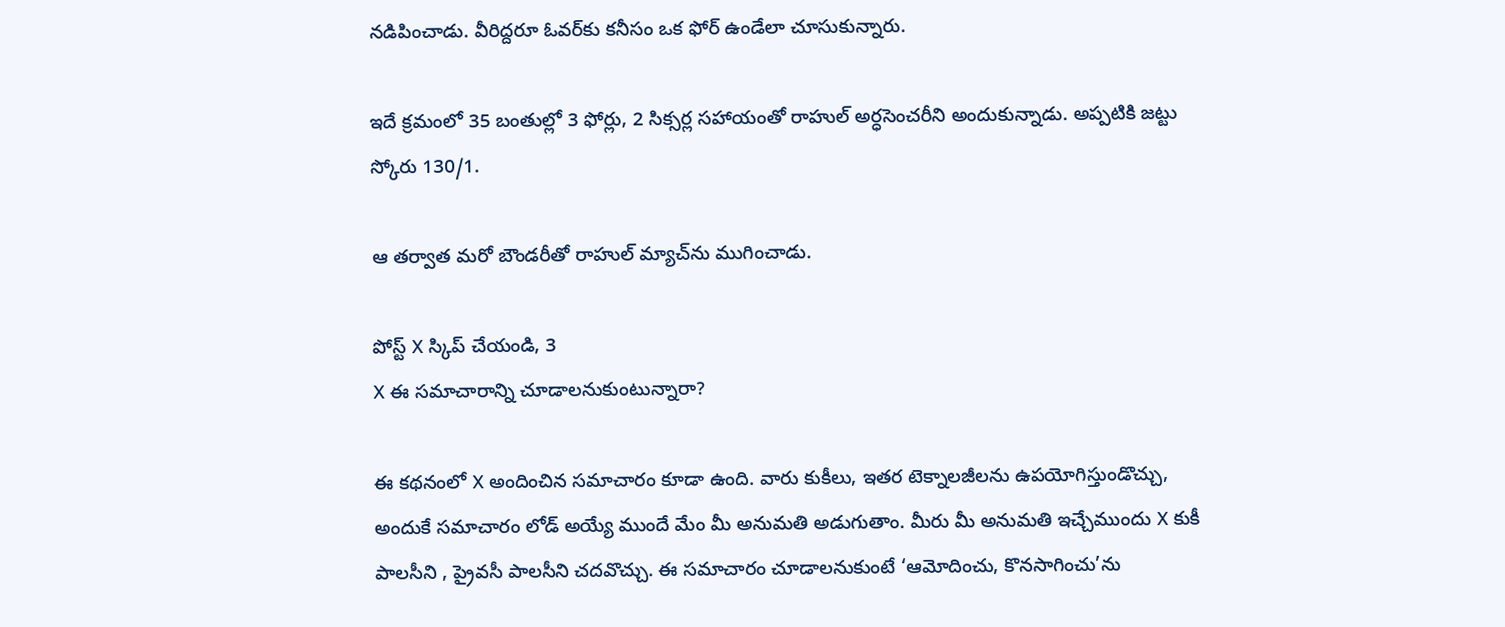నడిపించాడు. వీరిద్దరూ ఓవర్‌కు కనీసం ఒక ఫోర్ ఉండేలా చూసుకున్నారు.

ఇదే క్రమంలో 35 బంతుల్లో 3 ఫోర్లు, 2 సిక్సర్ల సహాయంతో రాహుల్ అర్ధసెంచరీని అందుకున్నాడు. అప్పటికి జట్టు స్కోరు 130/1.

ఆ తర్వాత మరో బౌండరీతో రాహుల్ మ్యాచ్‌ను ముగించాడు.

పోస్ట్‌ X స్కిప్ చేయండి, 3
X ఈ సమాచారాన్ని చూడాలనుకుంటున్నారా?

ఈ కథనంలో X అందించిన సమాచారం కూడా ఉంది. వారు కుకీలు, ఇతర టెక్నాలజీలను ఉపయోగిస్తుండొచ్చు, అందుకే సమాచారం లోడ్ అయ్యే ముందే మేం మీ అనుమతి అడుగుతాం. మీరు మీ అనుమతి ఇచ్చేముందు X కుకీ పాలసీని , ప్రైవసీ పాలసీని చదవొచ్చు. ఈ సమాచారం చూడాలనుకుంటే ‘ఆమోదించు, కొనసాగించు’ను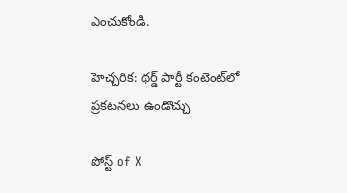ఎంచుకోండి.

హెచ్చరిక: థర్డ్ పార్టీ కంటెంట్‌లో ప్రకటనలు ఉండొచ్చు

పోస్ట్ of X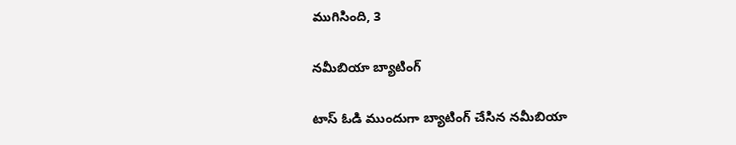ముగిసింది, 3

నమీబియా బ్యాటింగ్

టాస్ ఓడి ముందుగా బ్యాటింగ్ చేసిన నమీబియా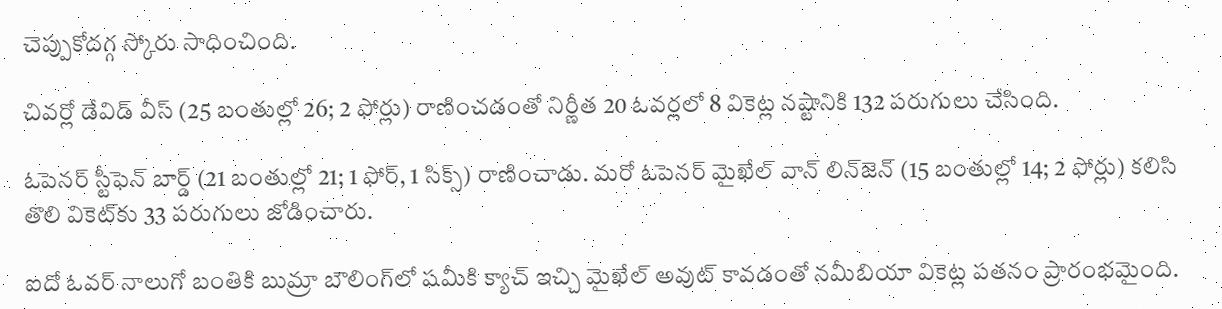చెప్పుకోదగ్గ స్కోరు సాధించింది.

చివర్లో డేవిడ్ వీస్ (25 బంతుల్లో 26; 2 ఫోర్లు) రాణించడంతో నిర్ణీత 20 ఓవర్లలో 8 వికెట్ల నష్టానికి 132 పరుగులు చేసింది.

ఓపెనర్ స్టీఫెన్ బార్డ్ (21 బంతుల్లో 21; 1 ఫోర్, 1 సిక్స్) రాణించాడు. మరో ఓపెనర్ మైఖేల్ వాన్ లిన్‌జెన్‌ (15 బంతుల్లో 14; 2 ఫోర్లు) కలిసి తొలి వికెట్‌కు 33 పరుగులు జోడించారు.

ఐదో ఓవర్ నాలుగో బంతికి బుమ్రా బౌలింగ్‌లో షమీకి క్యాచ్ ఇచ్చి మైఖేల్ అవుట్ కావడంతో నమీబియా వికెట్ల పతనం ప్రారంభమైంది.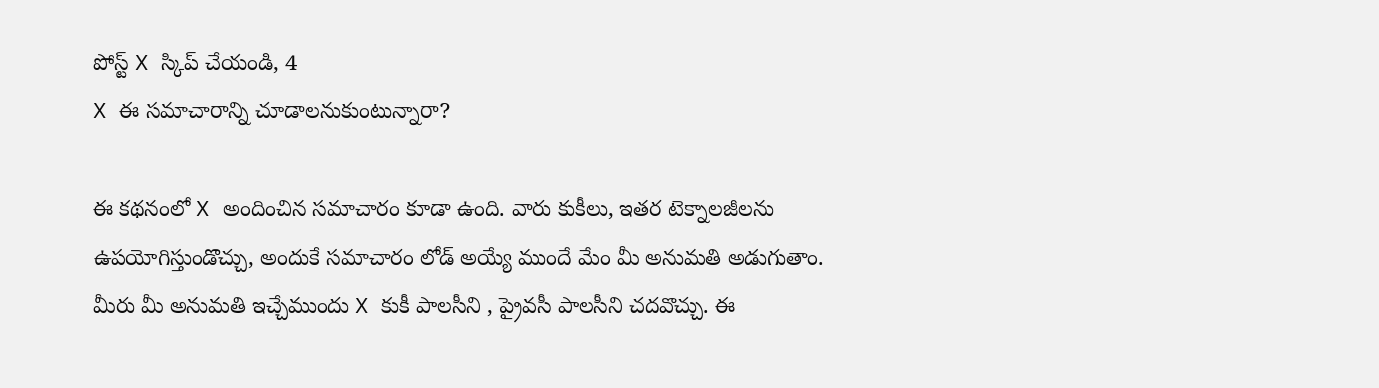పోస్ట్‌ X స్కిప్ చేయండి, 4
X ఈ సమాచారాన్ని చూడాలనుకుంటున్నారా?

ఈ కథనంలో X అందించిన సమాచారం కూడా ఉంది. వారు కుకీలు, ఇతర టెక్నాలజీలను ఉపయోగిస్తుండొచ్చు, అందుకే సమాచారం లోడ్ అయ్యే ముందే మేం మీ అనుమతి అడుగుతాం. మీరు మీ అనుమతి ఇచ్చేముందు X కుకీ పాలసీని , ప్రైవసీ పాలసీని చదవొచ్చు. ఈ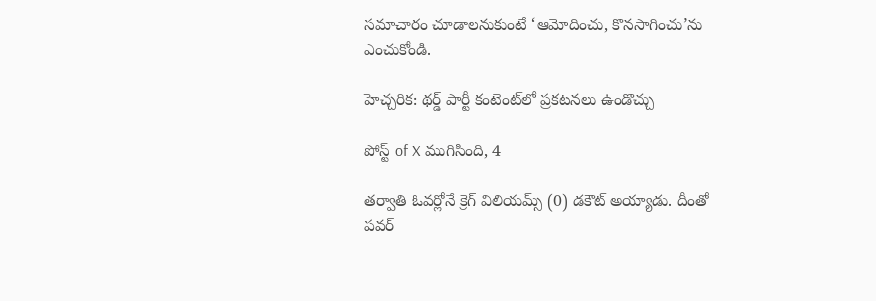సమాచారం చూడాలనుకుంటే ‘ఆమోదించు, కొనసాగించు’ను ఎంచుకోండి.

హెచ్చరిక: థర్డ్ పార్టీ కంటెంట్‌లో ప్రకటనలు ఉండొచ్చు

పోస్ట్ of X ముగిసింది, 4

తర్వాతి ఓవర్లోనే క్రెగ్ విలియమ్స్ (0) డకౌట్ అయ్యాడు. దీంతో పవర్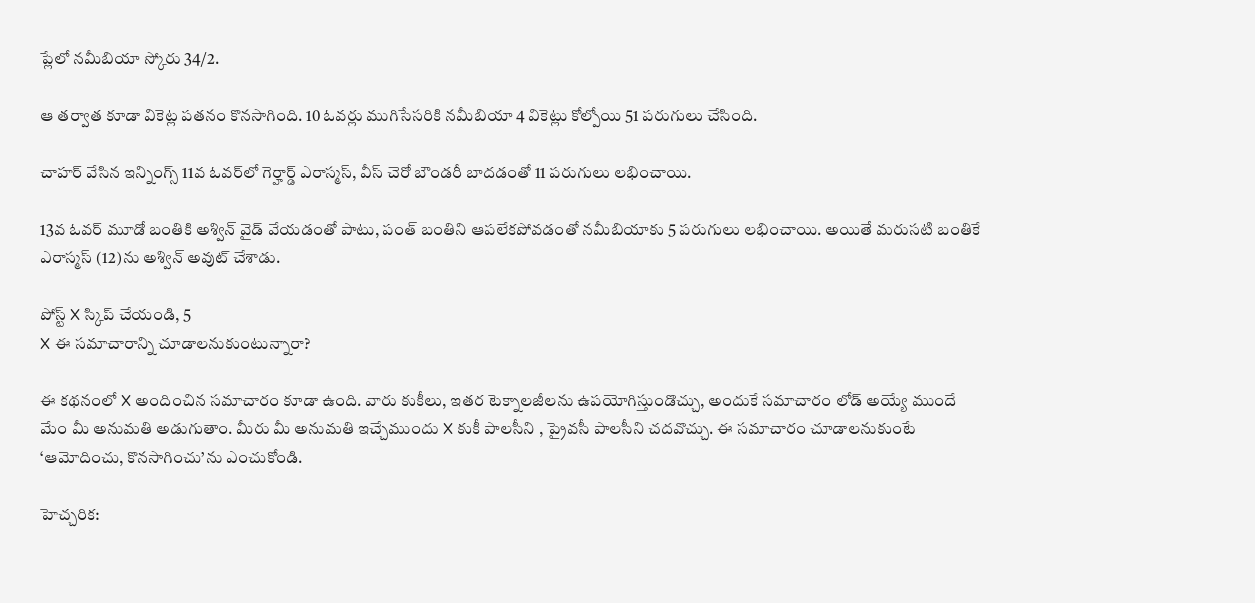ప్లేలో నమీబియా స్కోరు 34/2.

ఆ తర్వాత కూడా వికెట్ల పతనం కొనసాగింది. 10 ఓవర్లు ముగిసేసరికి నమీబియా 4 వికెట్లు కోల్పోయి 51 పరుగులు చేసింది.

చాహర్ వేసిన ఇన్నింగ్స్ 11వ ఓవర్‌లో గెర్హార్డ్ ఎరాస్మస్, వీస్ చెరో బౌండరీ బాదడంతో 11 పరుగులు లభించాయి.

13వ ఓవర్ మూడో బంతికి అశ్విన్ వైడ్ వేయడంతో పాటు, పంత్ బంతిని ఆపలేకపోవడంతో నమీబియాకు 5 పరుగులు లభించాయి. అయితే మరుసటి బంతికే ఎరాస్మస్ (12)ను అశ్విన్ అవుట్ చేశాడు.

పోస్ట్‌ X స్కిప్ చేయండి, 5
X ఈ సమాచారాన్ని చూడాలనుకుంటున్నారా?

ఈ కథనంలో X అందించిన సమాచారం కూడా ఉంది. వారు కుకీలు, ఇతర టెక్నాలజీలను ఉపయోగిస్తుండొచ్చు, అందుకే సమాచారం లోడ్ అయ్యే ముందే మేం మీ అనుమతి అడుగుతాం. మీరు మీ అనుమతి ఇచ్చేముందు X కుకీ పాలసీని , ప్రైవసీ పాలసీని చదవొచ్చు. ఈ సమాచారం చూడాలనుకుంటే ‘ఆమోదించు, కొనసాగించు’ను ఎంచుకోండి.

హెచ్చరిక: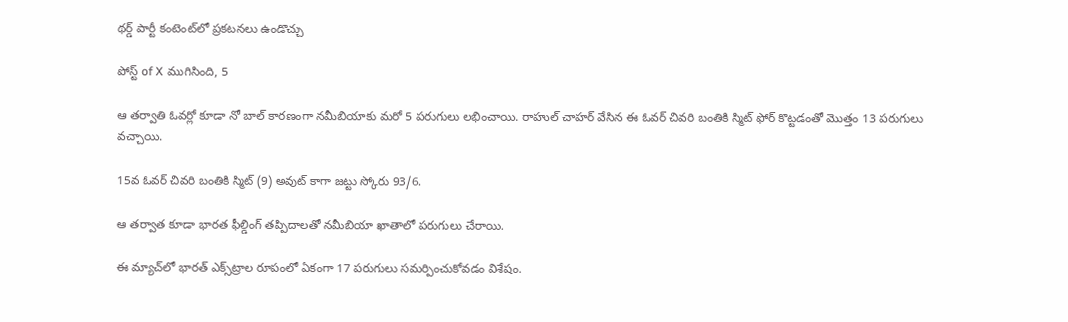థర్డ్ పార్టీ కంటెంట్‌లో ప్రకటనలు ఉండొచ్చు

పోస్ట్ of X ముగిసింది, 5

ఆ తర్వాతి ఓవర్లో కూడా నో బాల్ కారణంగా నమీబియాకు మరో 5 పరుగులు లభించాయి. రాహుల్ చాహర్ వేసిన ఈ ఓవర్ చివరి బంతికి స్మిట్ ఫోర్ కొట్టడంతో మొత్తం 13 పరుగులు వచ్చాయి.

15వ ఓవర్ చివరి బంతికి స్మిట్ (9) అవుట్ కాగా జట్టు స్కోరు 93/6.

ఆ తర్వాత కూడా భారత ఫీల్డింగ్ తప్పిదాలతో నమీబియా ఖాతాలో పరుగులు చేరాయి.

ఈ మ్యాచ్‌లో భారత్ ఎక్స్‌ట్రాల రూపంలో ఏకంగా 17 పరుగులు సమర్పించుకోవడం విశేషం.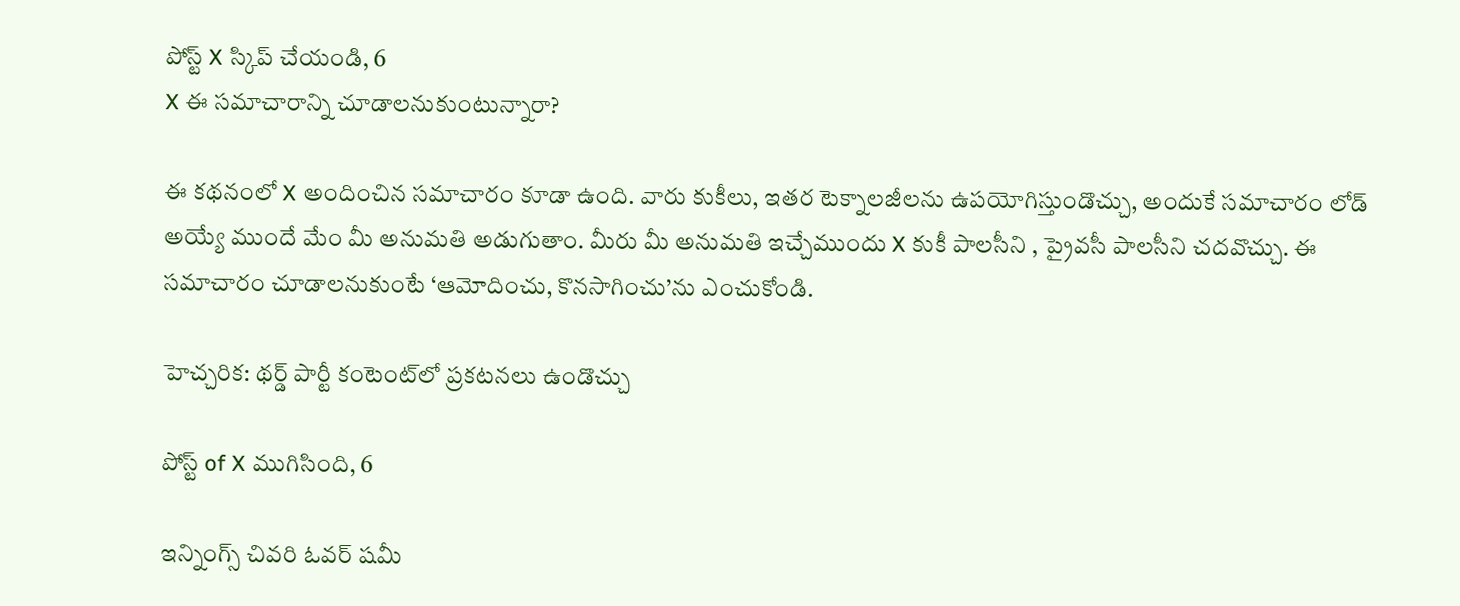పోస్ట్‌ X స్కిప్ చేయండి, 6
X ఈ సమాచారాన్ని చూడాలనుకుంటున్నారా?

ఈ కథనంలో X అందించిన సమాచారం కూడా ఉంది. వారు కుకీలు, ఇతర టెక్నాలజీలను ఉపయోగిస్తుండొచ్చు, అందుకే సమాచారం లోడ్ అయ్యే ముందే మేం మీ అనుమతి అడుగుతాం. మీరు మీ అనుమతి ఇచ్చేముందు X కుకీ పాలసీని , ప్రైవసీ పాలసీని చదవొచ్చు. ఈ సమాచారం చూడాలనుకుంటే ‘ఆమోదించు, కొనసాగించు’ను ఎంచుకోండి.

హెచ్చరిక: థర్డ్ పార్టీ కంటెంట్‌లో ప్రకటనలు ఉండొచ్చు

పోస్ట్ of X ముగిసింది, 6

ఇన్నింగ్స్ చివరి ఓవర్‌ షమీ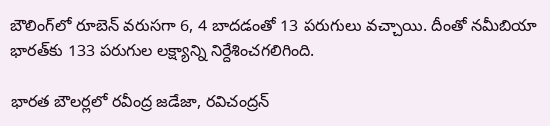బౌలింగ్‌లో రూబెన్ వరుసగా 6, 4 బాదడంతో 13 పరుగులు వచ్చాయి. దీంతో నమీబియా భారత్‌కు 133 పరుగుల లక్ష్యాన్ని నిర్దేశించగలిగింది.

భారత బౌలర్లలో రవీంద్ర జడేజా, రవిచంద్రన్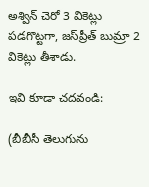అశ్విన్ చెరో 3 వికెట్లు పడగొట్టగా, జస్‌ప్రీత్ బుమ్రా 2 వికెట్లు తీశాడు.

ఇవి కూడా చదవండి:

(బీబీసీ తెలుగును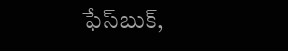ఫేస్‌బుక్,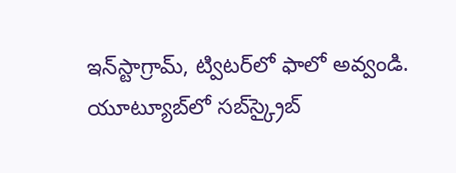ఇన్‌స్టాగ్రామ్‌, ట్విటర్‌లో ఫాలో అవ్వండి. యూట్యూబ్‌లో సబ్‌స్క్రైబ్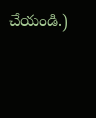చేయండి.)